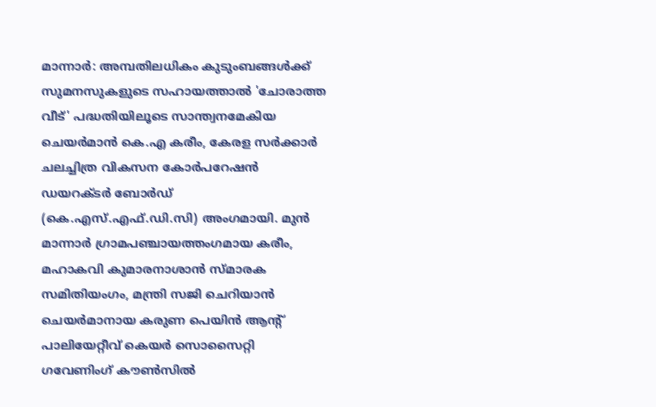മാന്നാർ: അമ്പതിലധികം കുടുംബങ്ങൾക്ക് സുമനസുകളുടെ സഹായത്താൽ 'ചോരാത്ത വീട്' പദ്ധതിയിലൂടെ സാന്ത്വനമേകിയ ചെയർമാൻ കെ.എ കരീം, കേരള സർക്കാർ ചലച്ചിത്ര വികസന കോർപറേഷൻ ഡയറക്ടർ ബോർഡ് (കെ.എസ്.എഫ്.ഡി.സി) അംഗമായി. മുൻ മാന്നാർ ഗ്രാമപഞ്ചായത്തംഗമായ കരീം, മഹാകവി കുമാരനാശാൻ സ്മാരക സമിതിയംഗം, മന്ത്രി സജി ചെറിയാൻ ചെയർമാനായ കരുണ പെയിൻ ആന്റ് പാലിയേറ്റീവ് കെയർ സൊസൈറ്റി ഗവേണിംഗ് കൗൺസിൽ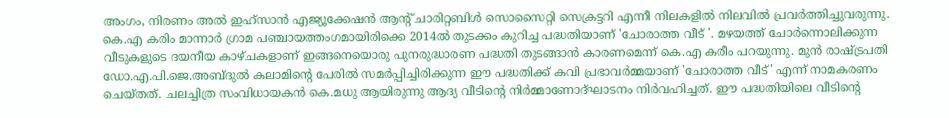അംഗം, നിരണം അൽ ഇഹ്സാൻ എജ്യൂക്കേഷൻ ആന്റ് ചാരിറ്റബിൾ സൊസൈറ്റി സെക്രട്ടറി എന്നീ നിലകളിൽ നിലവിൽ പ്രവർത്തിച്ചുവരുന്നു.
കെ.എ കരിം മാന്നാർ ഗ്രാമ പഞ്ചായത്തംഗമായിരിക്കെ 2014ൽ തുടക്കം കുറിച്ച പദ്ധതിയാണ് 'ചോരാത്ത വീട് '. മഴയത്ത് ചോർന്നൊലിക്കുന്ന വീടുകളുടെ ദയനീയ കാഴ്ചകളാണ് ഇങ്ങനെയൊരു പുനരുദ്ധാരണ പദ്ധതി തുടങ്ങാൻ കാരണമെന്ന് കെ.എ കരീം പറയുന്നു. മുൻ രാഷ്ട്രപതി ഡോ.എ.പി.ജെ.അബ്ദുൽ കലാമിന്റെ പേരിൽ സമർപ്പിച്ചിരിക്കുന്ന ഈ പദ്ധതിക്ക് കവി പ്രഭാവർമ്മയാണ് 'ചോരാത്ത വീട്' എന്ന് നാമകരണം ചെയ്തത്. ചലച്ചിത്ര സംവിധായകൻ കെ.മധു ആയിരുന്നു ആദ്യ വീടിന്റെ നിർമ്മാണോദ്ഘാടനം നിർവഹിച്ചത്. ഈ പദ്ധതിയിലെ വീടിന്റെ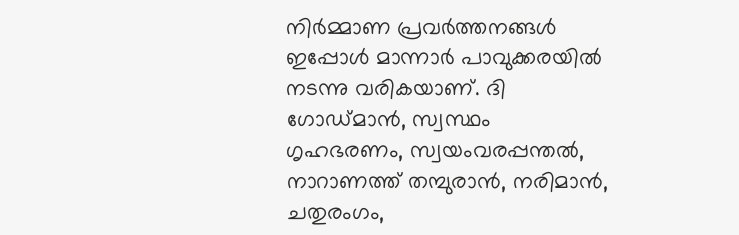നിർമ്മാണ പ്രവർത്തനങ്ങൾ ഇപ്പോൾ മാന്നാർ പാവുക്കരയിൽ നടന്നു വരികയാണ്. ദി ഗോഡ്മാൻ, സ്വസ്ഥം ഗൃഹഭരണം, സ്വയംവരപ്പന്തൽ, നാറാണത്ത് തമ്പുരാൻ, നരിമാൻ, ചതുരംഗം,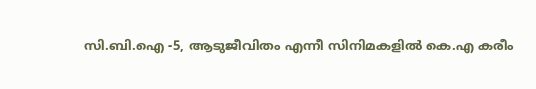സി.ബി.ഐ -5, ആടുജീവിതം എന്നീ സിനിമകളിൽ കെ.എ കരീം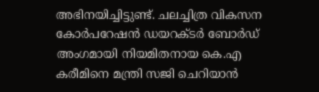അഭിനയിച്ചിട്ടുണ്ട്. ചലച്ചിത്ര വികസന കോർപറേഷൻ ഡയറക്ടർ ബോർഡ് അംഗമായി നിയമിതനായ കെ.എ കരീമിനെ മന്ത്രി സജി ചെറിയാൻ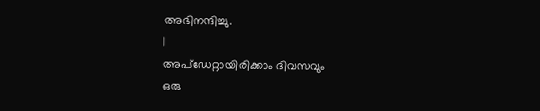അഭിനന്ദിച്ചു.
|
അപ്ഡേറ്റായിരിക്കാം ദിവസവും
ഒരു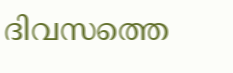ദിവസത്തെ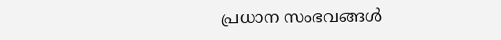പ്രധാന സംഭവങ്ങൾ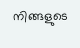നിങ്ങളുടെ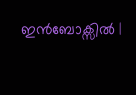ഇൻബോക്സിൽ |